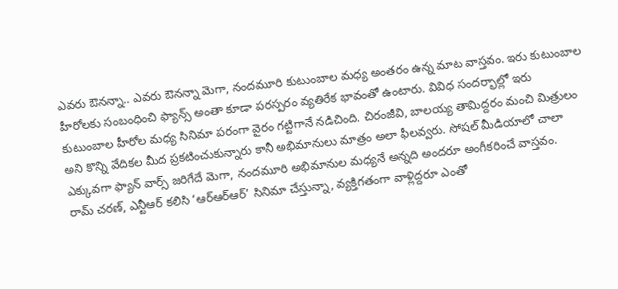ఎవరు ఔనన్నా.. ఎవరు ఔనన్నా మెగా, నందమూరి కుటుంబాల మధ్య అంతరం ఉన్న మాట వాస్తవం. ఇరు కుటుంబాల హీరోలకు సంబంధించి ఫ్యాన్స్ అంతా కూడా పరస్పరం వ్యతిరేక భావంతో ఉంటారు. వివిధ సందర్భాల్లో ఇరు కుటుంబాల హీరోల మధ్య సినిమా పరంగా వైరం గట్టిగానే నడిచింది. చిరంజీవి, బాలయ్య తామిద్దరం మంచి మిత్రులం అని కొన్ని వేదికల మీద ప్రకటించుకున్నారు కానీ అభిమానులు మాత్రం అలా ఫీలవ్వరు. సోషల్ మీడియాలో చాలా ఎక్కువగా ఫ్యాన్ వార్స్ జరిగేదే మెగా, నందమూరి అభిమానుల మధ్యనే అన్నది అందరూ అంగీకరించే వాస్తవం.
రామ్ చరణ్, ఎన్టీఆర్ కలిసి ‘ఆర్ఆర్ఆర్’ సినిమా చేస్తున్నా, వ్యక్తిగతంగా వాళ్లిద్దరూ ఎంతో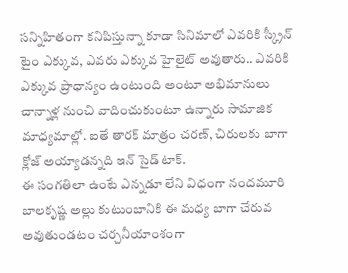సన్నిహితంగా కనిపిస్తున్నా కూడా సినిమాలో ఎవరికి స్క్రీన్ టైం ఎక్కువ, ఎవరు ఎక్కువ హైలైట్ అవుతారు.. ఎవరికి ఎక్కువ ప్రాధాన్యం ఉంటుంది అంటూ అభిమానులు చాన్నాళ్ల నుంచి వాదించుకుంటూ ఉన్నారు సామాజిక మాధ్యమాల్లో. ఐతే తారక్ మాత్రం చరణ్, చిరులకు బాగా క్లోజ్ అయ్యాడన్నది ఇన్ సైడ్ టాక్.
ఈ సంగతిలా ఉంటే ఎన్నడూ లేని విధంగా నందమూరి బాలకృష్ణ అల్లు కుటుంబానికి ఈ మధ్య బాగా చేరువ అవుతుండటం చర్చనీయాంశంగా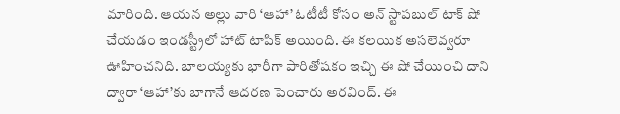మారింది. ఆయన అల్లు వారి ‘ఆహా’ ఓటీటీ కోసం అన్ స్టాపబుల్ టాక్ షో చేయడం ఇండస్ట్రీలో హాట్ టాపిక్ అయింది. ఈ కలయిక అసలెవ్వరూ ఊహించనిది. బాలయ్యకు భారీగా పారితోషకం ఇచ్చి ఈ షో చేయించి దాని ద్వారా ‘ఆహా’కు బాగానే ఆదరణ పెంచారు అరవింద్. ఈ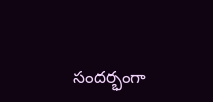సందర్భంగా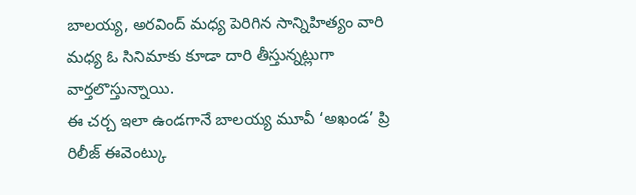బాలయ్య, అరవింద్ మధ్య పెరిగిన సాన్నిహిత్యం వారి మధ్య ఓ సినిమాకు కూడా దారి తీస్తున్నట్లుగా వార్తలొస్తున్నాయి.
ఈ చర్చ ఇలా ఉండగానే బాలయ్య మూవీ ‘అఖండ’ ప్రి రిలీజ్ ఈవెంట్కు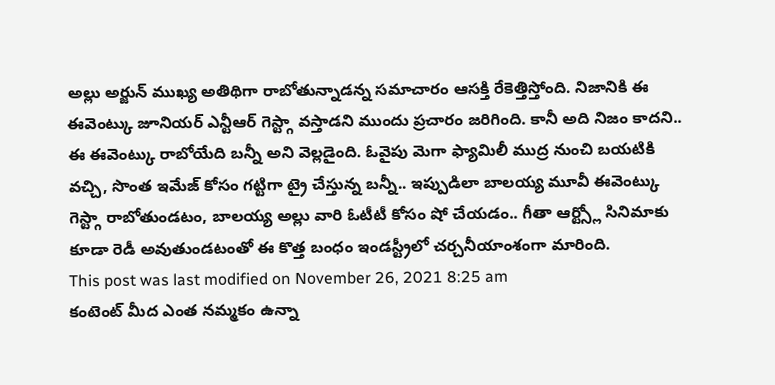అల్లు అర్జున్ ముఖ్య అతిథిగా రాబోతున్నాడన్న సమాచారం ఆసక్తి రేకెత్తిస్తోంది. నిజానికి ఈ ఈవెంట్కు జూనియర్ ఎన్టీఆర్ గెస్ట్గా వస్తాడని ముందు ప్రచారం జరిగింది. కానీ అది నిజం కాదని.. ఈ ఈవెంట్కు రాబోయేది బన్నీ అని వెల్లడైంది. ఓవైపు మెగా ఫ్యామిలీ ముద్ర నుంచి బయటికి వచ్చి, సొంత ఇమేజ్ కోసం గట్టిగా ట్రై చేస్తున్న బన్నీ.. ఇప్పుడిలా బాలయ్య మూవీ ఈవెంట్కు గెస్ట్గా రాబోతుండటం, బాలయ్య అల్లు వారి ఓటీటీ కోసం షో చేయడం.. గీతా ఆర్ట్స్లో సినిమాకు కూడా రెడీ అవుతుండటంతో ఈ కొత్త బంధం ఇండస్ట్రీలో చర్చనీయాంశంగా మారింది.
This post was last modified on November 26, 2021 8:25 am
కంటెంట్ మీద ఎంత నమ్మకం ఉన్నా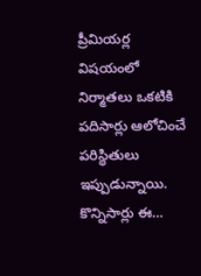ప్రీమియర్ల విషయంలో నిర్మాతలు ఒకటికి పదిసార్లు ఆలోచించే పరిస్థితులు ఇప్పుడున్నాయి. కొన్నిసార్లు ఈ…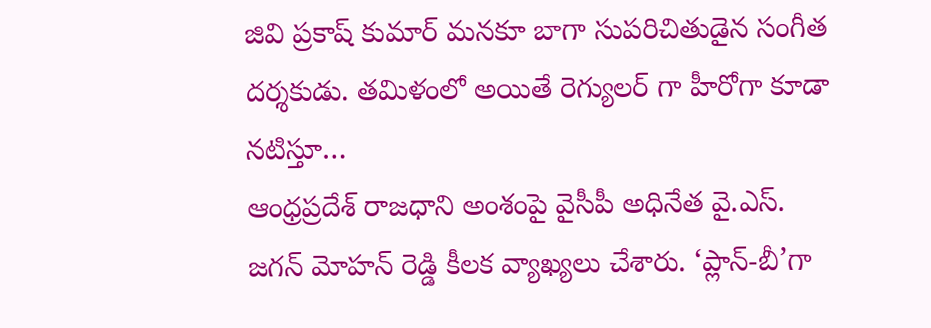జివి ప్రకాష్ కుమార్ మనకూ బాగా సుపరిచితుడైన సంగీత దర్శకుడు. తమిళంలో అయితే రెగ్యులర్ గా హీరోగా కూడా నటిస్తూ…
ఆంధ్రప్రదేశ్ రాజధాని అంశంపై వైసీపీ అధినేత వై.ఎస్. జగన్ మోహన్ రెడ్డి కీలక వ్యాఖ్యలు చేశారు. ‘ప్లాన్-బీ’గా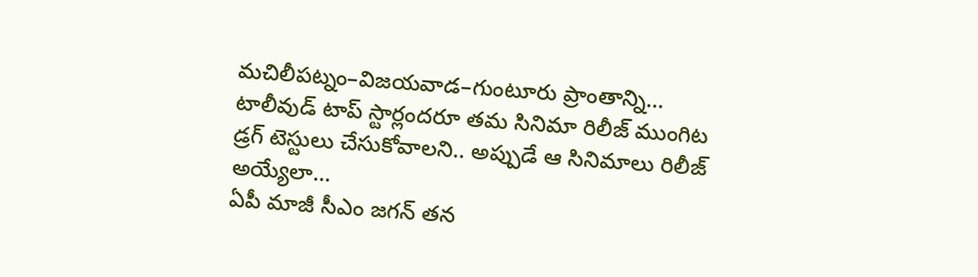మచిలీపట్నం–విజయవాడ–గుంటూరు ప్రాంతాన్ని…
టాలీవుడ్ టాప్ స్టార్లందరూ తమ సినిమా రిలీజ్ ముంగిట డ్రగ్ టెస్టులు చేసుకోవాలని.. అప్పుడే ఆ సినిమాలు రిలీజ్ అయ్యేలా…
ఏపీ మాజీ సీఎం జగన్ తన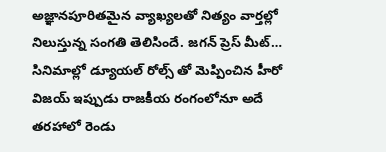అజ్ఞానపూరితమైన వ్యాఖ్యలతో నిత్యం వార్తల్లో నిలుస్తున్న సంగతి తెలిసిందే. జగన్ ప్రెస్ మీట్…
సినిమాల్లో డ్యూయల్ రోల్స్ తో మెప్పించిన హీరో విజయ్ ఇప్పుడు రాజకీయ రంగంలోనూ అదే తరహాలో రెండు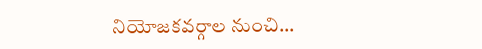నియోజకవర్గాల నుంచి…